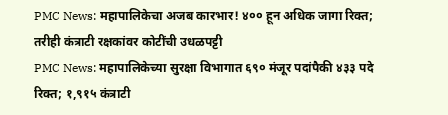PMC News: महापालिकेचा अजब कारभार! ४०० हून अधिक जागा रिक्त; तरीही कंत्राटी रक्षकांवर कोटींची उधळपट्टी
PMC News: महापालिकेच्या सुरक्षा विभागात ६९० मंजूर पदांपैकी ४३३ पदे रिक्त; १,९१५ कंत्राटी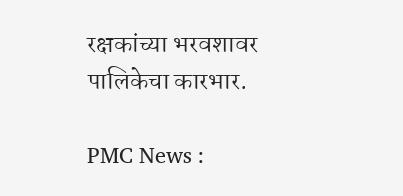रक्षकांच्या भरवशावर पालिकेचा कारभार.

PMC News :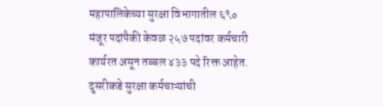महापालिकेच्या सुरक्षा विभागातील ६९० मंजूर पदांपैकी केवळ २५७ पदांवर कर्मचारी कार्यरत असून तब्बल ४३३ पदे रिक्त आहेत. दुसरीकडे सुरक्षा कर्मचाऱ्यांची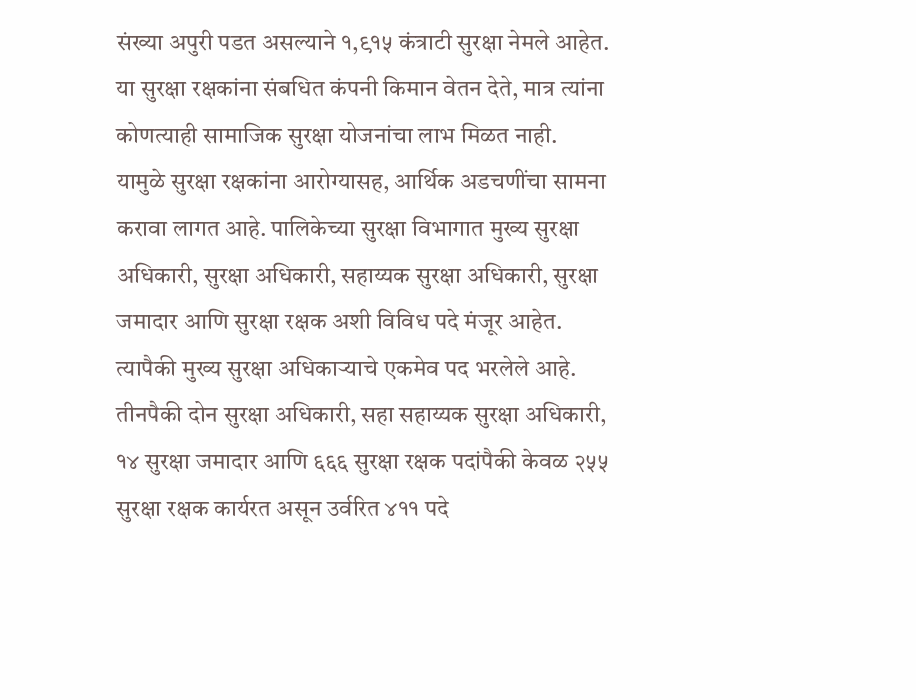संख्या अपुरी पडत असल्याने १,९१५ कंत्राटी सुरक्षा नेमले आहेत. या सुरक्षा रक्षकांना संबधित कंपनी किमान वेतन देते, मात्र त्यांना कोणत्याही सामाजिक सुरक्षा योजनांचा लाभ मिळत नाही.
यामुळे सुरक्षा रक्षकांना आरोग्यासह, आर्थिक अडचणींचा सामना करावा लागत आहे. पालिकेच्या सुरक्षा विभागात मुख्य सुरक्षा अधिकारी, सुरक्षा अधिकारी, सहाय्यक सुरक्षा अधिकारी, सुरक्षा जमादार आणि सुरक्षा रक्षक अशी विविध पदे मंजूर आहेत. त्यापैकी मुख्य सुरक्षा अधिकाऱ्याचे एकमेव पद भरलेले आहे. तीनपैकी दोन सुरक्षा अधिकारी, सहा सहाय्यक सुरक्षा अधिकारी,
१४ सुरक्षा जमादार आणि ६६६ सुरक्षा रक्षक पदांपैकी केवळ २५५ सुरक्षा रक्षक कार्यरत असून उर्वरित ४११ पदे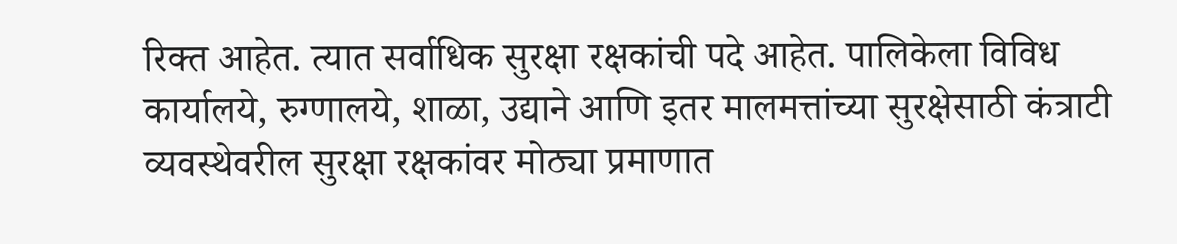रिक्त आहेत. त्यात सर्वाधिक सुरक्षा रक्षकांची पदे आहेत. पालिकेला विविध कार्यालये, रुग्णालये, शाळा, उद्याने आणि इतर मालमत्तांच्या सुरक्षेसाठी कंत्राटी व्यवस्थेवरील सुरक्षा रक्षकांवर मोठ्या प्रमाणात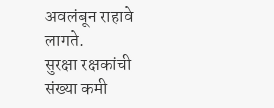अवलंबून राहावे लागते.
सुरक्षा रक्षकांची संख्या कमी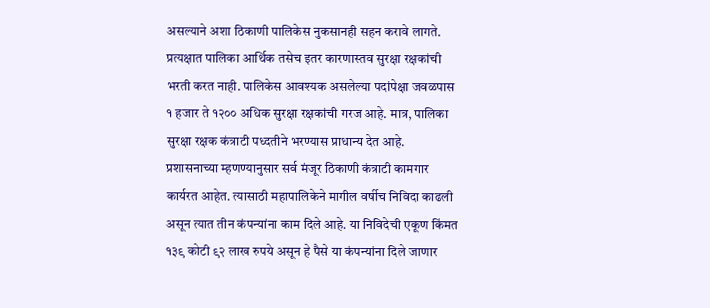असल्याने अशा ठिकाणी पालिकेस नुकसानही सहन करावे लागते. प्रत्यक्षात पालिका आर्थिक तसेच इतर कारणास्तव सुरक्षा रक्षकांची भरती करत नाही. पालिकेस आवश्यक असलेल्या पदांपेक्षा जवळपास १ हजार ते १२०० अधिक सुरक्षा रक्षकांची गरज आहे. मात्र, पालिका सुरक्षा रक्षक कंत्राटी पध्दतीने भरण्यास प्राधान्य देत आहे.
प्रशासनाच्या म्हणण्यानुसार सर्व मंजूर ठिकाणी कंत्राटी कामगार कार्यरत आहेत. त्यासाठी महापालिकेने मागील वर्षीच निविदा काढली असून त्यात तीन कंपन्यांना काम दिले आहे. या निविदेची एकूण किंमत १३९ कोटी ९२ लाख रुपये असून हे पैसे या कंपन्यांना दिले जाणार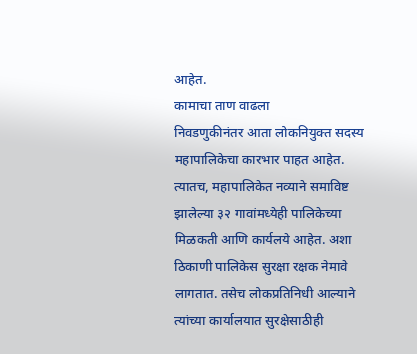आहेत.
कामाचा ताण वाढला
निवडणुकीनंतर आता लोकनियुक्त सदस्य महापालिकेचा कारभार पाहत आहेत. त्यातच, महापालिकेत नव्याने समाविष्ट झालेल्या ३२ गावांमध्येही पालिकेच्या मिळकती आणि कार्यलये आहेत. अशा ठिकाणी पालिकेस सुरक्षा रक्षक नेमावे लागतात. तसेच लोकप्रतिनिधी आल्याने त्यांच्या कार्यालयात सुरक्षेसाठीही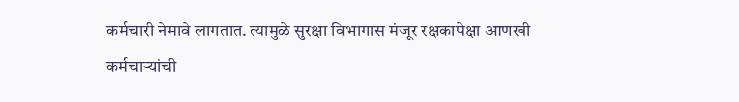कर्मचारी नेमावे लागतात. त्यामुळे सुरक्षा विभागास मंजूर रक्षकापेक्षा आणखी कर्मचाऱ्यांची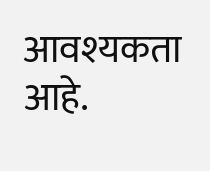आवश्यकता आहे.